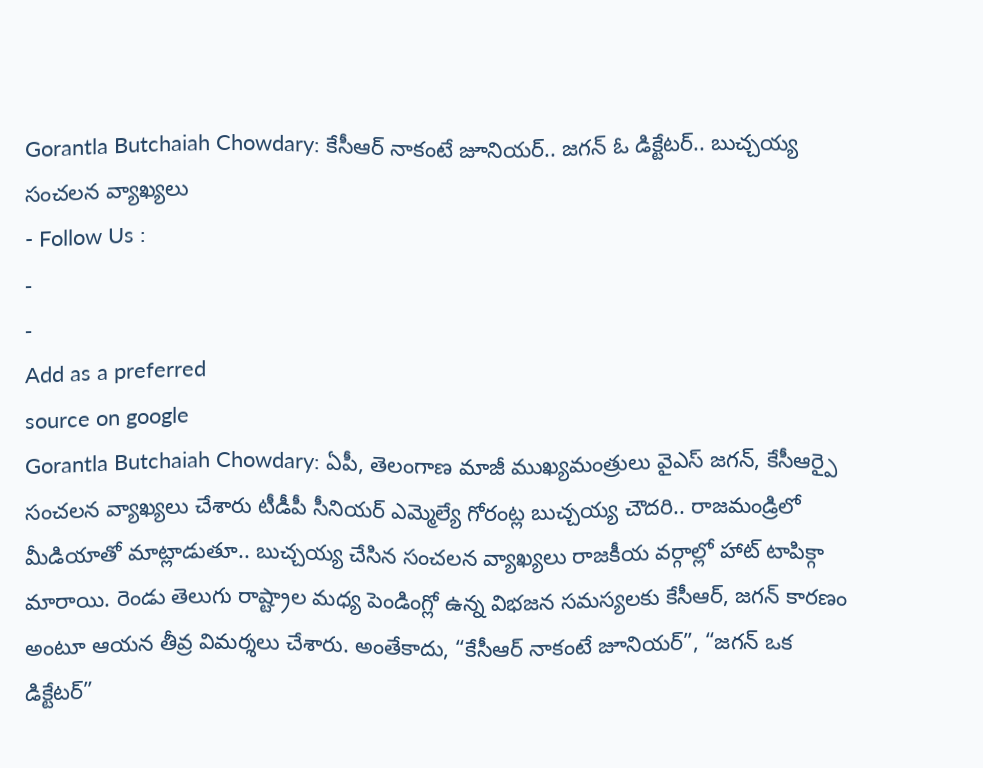Gorantla Butchaiah Chowdary: కేసీఆర్ నాకంటే జూనియర్.. జగన్ ఓ డిక్టేటర్.. బుచ్చయ్య సంచలన వ్యాఖ్యలు
- Follow Us :
-
-
Add as a preferred
source on google
Gorantla Butchaiah Chowdary: ఏపీ, తెలంగాణ మాజీ ముఖ్యమంత్రులు వైఎస్ జగన్, కేసీఆర్పై సంచలన వ్యాఖ్యలు చేశారు టీడీపీ సీనియర్ ఎమ్మెల్యే గోరంట్ల బుచ్చయ్య చౌదరి.. రాజమండ్రిలో మీడియాతో మాట్లాడుతూ.. బుచ్చయ్య చేసిన సంచలన వ్యాఖ్యలు రాజకీయ వర్గాల్లో హాట్ టాపిక్గా మారాయి. రెండు తెలుగు రాష్ట్రాల మధ్య పెండింగ్లో ఉన్న విభజన సమస్యలకు కేసీఆర్, జగన్ కారణం అంటూ ఆయన తీవ్ర విమర్శలు చేశారు. అంతేకాదు, “కేసీఆర్ నాకంటే జూనియర్”, “జగన్ ఒక డిక్టేటర్”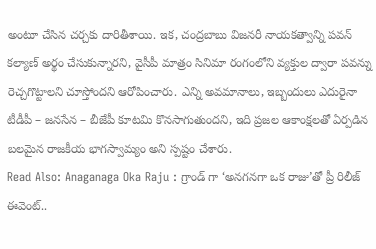అంటూ చేసిన చర్చకు దారితీశాయి. ఇక, చంద్రబాబు విజనరీ నాయకత్వాన్ని పవన్ కల్యాణ్ అర్థం చేసుకున్నారని, వైసీపీ మాత్రం సినిమా రంగంలోని వ్యక్తుల ద్వారా పవన్ను రెచ్చగొట్టాలని చూస్తోందని ఆరోపించారు. ఎన్ని అవమానాలు, ఇబ్బందులు ఎదురైనా టీడీపీ – జనసేన – బీజేపీ కూటమి కొనసాగుతుందని, ఇది ప్రజల ఆకాంక్షలతో ఏర్పడిన బలమైన రాజకీయ భాగస్వామ్యం అని స్పష్టం చేశారు.
Read Also: Anaganaga Oka Raju : గ్రాండ్ గా ‘అనగనగా ఒక రాజు’తో ప్రీ రిలీజ్ ఈవెంట్..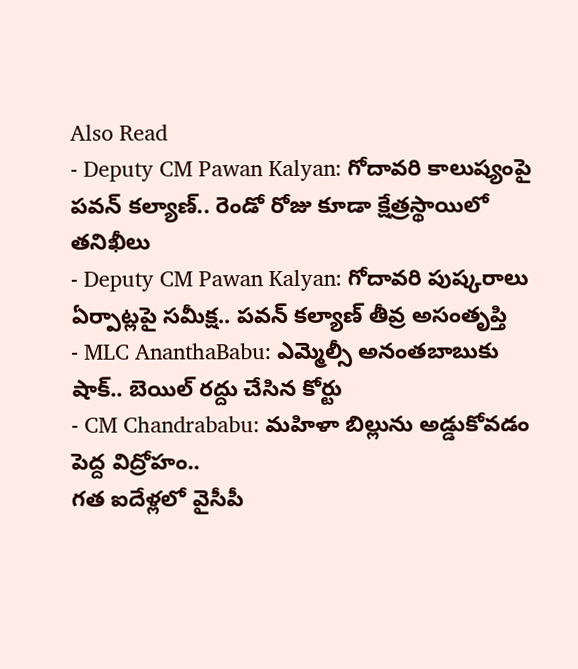Also Read
- Deputy CM Pawan Kalyan: గోదావరి కాలుష్యంపై పవన్ కల్యాణ్.. రెండో రోజు కూడా క్షేత్రస్థాయిలో తనిఖీలు
- Deputy CM Pawan Kalyan: గోదావరి పుష్కరాలు ఏర్పాట్లపై సమీక్ష.. పవన్ కల్యాణ్ తీవ్ర అసంతృప్తి
- MLC AnanthaBabu: ఎమ్మెల్సీ అనంతబాబుకు షాక్.. బెయిల్ రద్దు చేసిన కోర్టు
- CM Chandrababu: మహిళా బిల్లును అడ్డుకోవడం పెద్ద విద్రోహం..
గత ఐదేళ్లలో వైసీపీ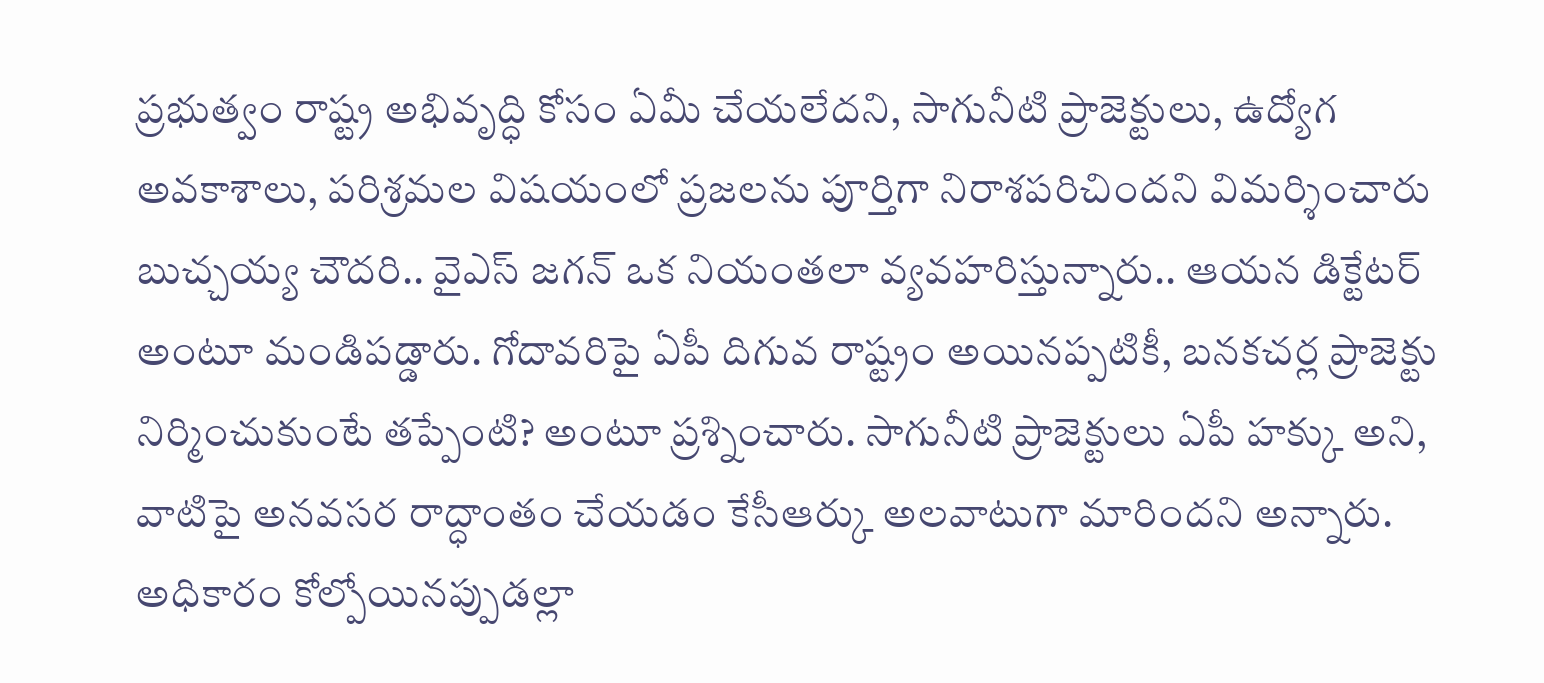ప్రభుత్వం రాష్ట్ర అభివృద్ధి కోసం ఏమీ చేయలేదని, సాగునీటి ప్రాజెక్టులు, ఉద్యోగ అవకాశాలు, పరిశ్రమల విషయంలో ప్రజలను పూర్తిగా నిరాశపరిచిందని విమర్శించారు బుచ్చయ్య చౌదరి.. వైఎస్ జగన్ ఒక నియంతలా వ్యవహరిస్తున్నారు.. ఆయన డిక్టేటర్ అంటూ మండిపడ్డారు. గోదావరిపై ఏపీ దిగువ రాష్ట్రం అయినప్పటికీ, బనకచర్ల ప్రాజెక్టు నిర్మించుకుంటే తప్పేంటి? అంటూ ప్రశ్నించారు. సాగునీటి ప్రాజెక్టులు ఏపీ హక్కు అని, వాటిపై అనవసర రాద్ధాంతం చేయడం కేసీఆర్కు అలవాటుగా మారిందని అన్నారు. అధికారం కోల్పోయినప్పుడల్లా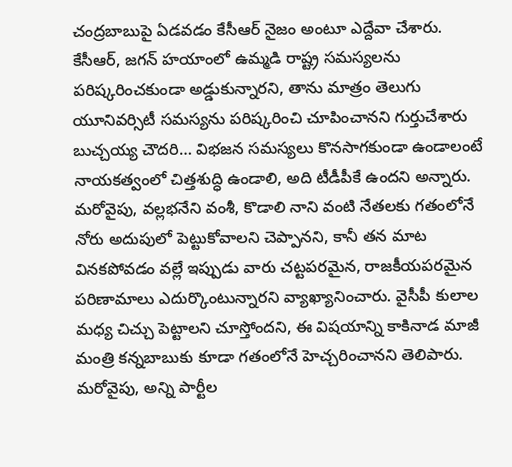చంద్రబాబుపై ఏడవడం కేసీఆర్ నైజం అంటూ ఎద్దేవా చేశారు.
కేసీఆర్, జగన్ హయాంలో ఉమ్మడి రాష్ట్ర సమస్యలను పరిష్కరించకుండా అడ్డుకున్నారని, తాను మాత్రం తెలుగు యూనివర్సిటీ సమస్యను పరిష్కరించి చూపించానని గుర్తుచేశారు బుచ్చయ్య చౌదరి… విభజన సమస్యలు కొనసాగకుండా ఉండాలంటే నాయకత్వంలో చిత్తశుద్ధి ఉండాలి, అది టీడీపీకే ఉందని అన్నారు. మరోవైపు, వల్లభనేని వంశీ, కొడాలి నాని వంటి నేతలకు గతంలోనే నోరు అదుపులో పెట్టుకోవాలని చెప్పానని, కానీ తన మాట వినకపోవడం వల్లే ఇప్పుడు వారు చట్టపరమైన, రాజకీయపరమైన పరిణామాలు ఎదుర్కొంటున్నారని వ్యాఖ్యానించారు. వైసీపీ కులాల మధ్య చిచ్చు పెట్టాలని చూస్తోందని, ఈ విషయాన్ని కాకినాడ మాజీ మంత్రి కన్నబాబుకు కూడా గతంలోనే హెచ్చరించానని తెలిపారు. మరోవైపు, అన్ని పార్టీల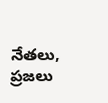నేతలు, ప్రజలు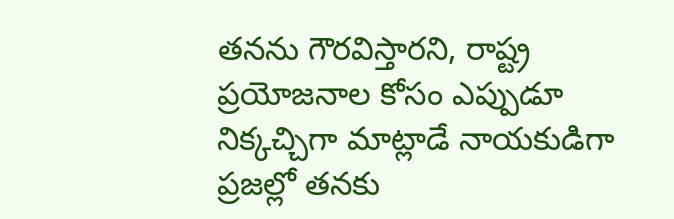తనను గౌరవిస్తారని, రాష్ట్ర ప్రయోజనాల కోసం ఎప్పుడూ నిక్కచ్చిగా మాట్లాడే నాయకుడిగా ప్రజల్లో తనకు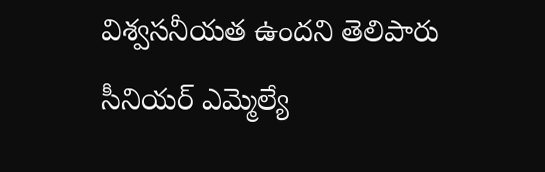విశ్వసనీయత ఉందని తెలిపారు సీనియర్ ఎమ్మెల్యే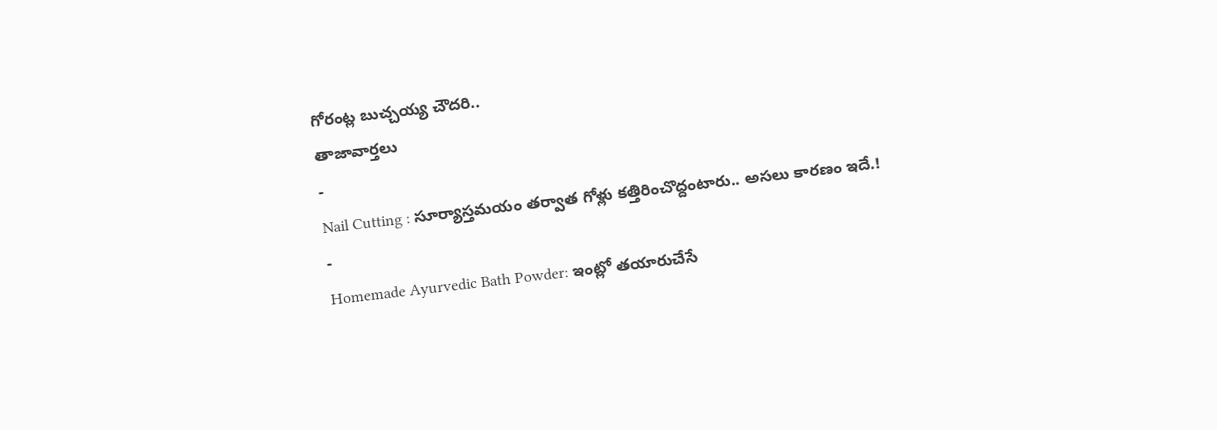గోరంట్ల బుచ్చయ్య చౌదరి..
తాజావార్తలు
-
Nail Cutting : సూర్యాస్తమయం తర్వాత గోళ్లు కత్తిరించొద్దంటారు.. అసలు కారణం ఇదే.!
-
Homemade Ayurvedic Bath Powder: ఇంట్లో తయారుచేసే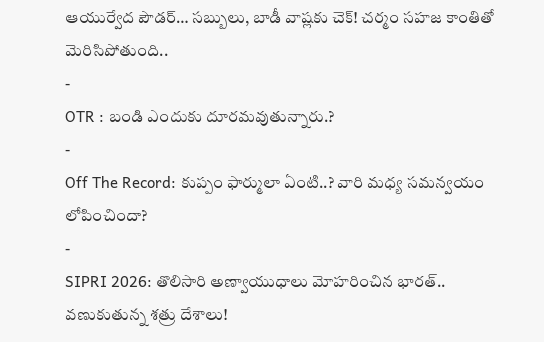ఆయుర్వేద పౌడర్… సబ్బులు, బాడీ వాష్లకు చెక్! చర్మం సహజ కాంతితో మెరిసిపోతుంది..
-
OTR : బండి ఎందుకు దూరమవుతున్నారు.?
-
Off The Record: కుప్పం ఫార్ములా ఏంటి..? వారి మధ్య సమన్వయం లోపించిందా?
-
SIPRI 2026: తొలిసారి అణ్వాయుధాలు మోహరించిన భారత్.. వణుకుతున్న శత్రు దేశాలు!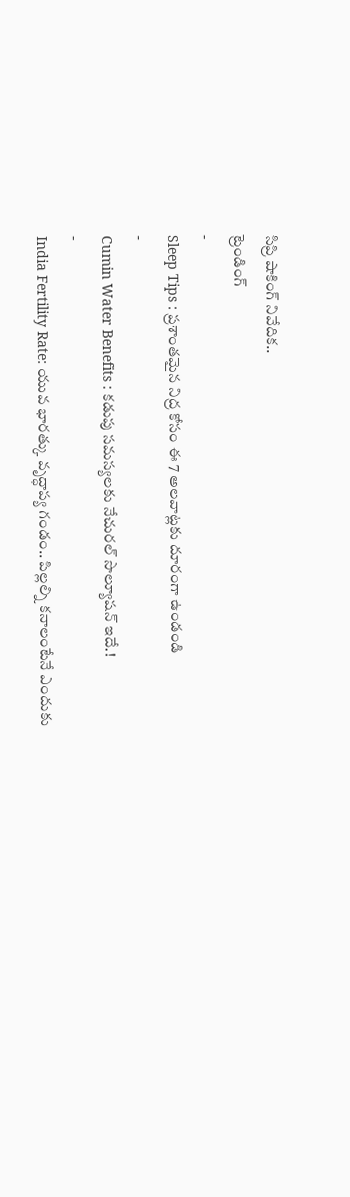సిప్రి షాకింగ్ నివేదిక..
ట్రెండింగ్
-
Sleep Tips : ప్రశాంతమైన నిద్ర కోసం ఈ 7 అలవాట్లకు దూరంగా ఉండండి
-
Cumin Water Benefits : కడుపు సమస్యలకు నేచురల్ సొల్యూషన్ ఇదే.!
-
India Fertility Rate: యువ భారత్కు వృద్ధాప్య గండం.. పిల్లల్ని కనాలంటేనే ఎందుకు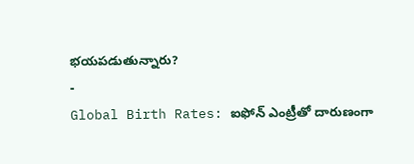భయపడుతున్నారు?
-
Global Birth Rates: ఐఫోన్ ఎంట్రీతో దారుణంగా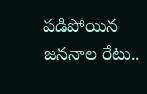పడిపోయిన జననాల రేటు..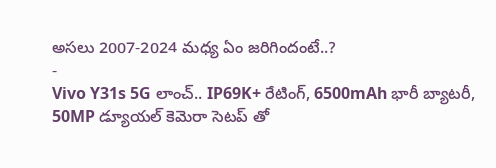అసలు 2007-2024 మధ్య ఏం జరిగిందంటే..?
-
Vivo Y31s 5G లాంచ్.. IP69K+ రేటింగ్, 6500mAh భారీ బ్యాటరీ, 50MP డ్యూయల్ కెమెరా సెటప్ తో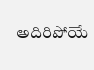అదిరిపోయే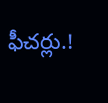ఫీచర్లు.!